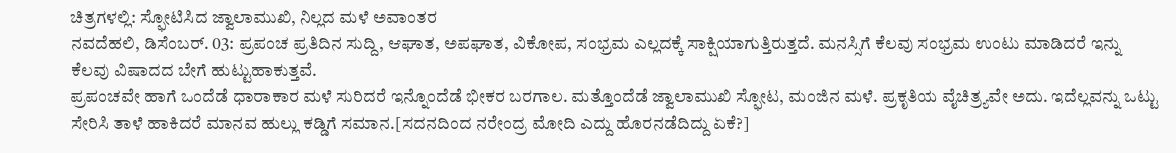ಚಿತ್ರಗಳಲ್ಲಿ: ಸ್ಫೋಟಿಸಿದ ಜ್ವಾಲಾಮುಖಿ, ನಿಲ್ಲದ ಮಳೆ ಅವಾಂತರ
ನವದೆಹಲಿ, ಡಿಸೆಂಬರ್. 03: ಪ್ರಪಂಚ ಪ್ರತಿದಿನ ಸುದ್ದಿ, ಆಘಾತ, ಅಪಘಾತ, ವಿಕೋಪ, ಸಂಭ್ರಮ ಎಲ್ಲದಕ್ಕೆ ಸಾಕ್ಷಿಯಾಗುತ್ತಿರುತ್ತದೆ. ಮನಸ್ಸಿಗೆ ಕೆಲವು ಸಂಭ್ರಮ ಉಂಟು ಮಾಡಿದರೆ ಇನ್ನು ಕೆಲವು ವಿಷಾದದ ಬೇಗೆ ಹುಟ್ಟುಹಾಕುತ್ತವೆ.
ಪ್ರಪಂಚವೇ ಹಾಗೆ ಒಂದೆಡೆ ಧಾರಾಕಾರ ಮಳೆ ಸುರಿದರೆ ಇನ್ನೊಂದೆಡೆ ಭೀಕರ ಬರಗಾಲ. ಮತ್ತೊಂದೆಡೆ ಜ್ವಾಲಾಮುಖಿ ಸ್ಫೋಟ, ಮಂಜಿನ ಮಳೆ. ಪ್ರಕೃತಿಯ ವೈಚಿತ್ರ್ಯವೇ ಅದು. ಇದೆಲ್ಲವನ್ನು ಒಟ್ಟು ಸೇರಿಸಿ ತಾಳೆ ಹಾಕಿದರೆ ಮಾನವ ಹುಲ್ಲು ಕಡ್ಡಿಗೆ ಸಮಾನ.[ಸದನದಿಂದ ನರೇಂದ್ರ ಮೋದಿ ಎದ್ದು ಹೊರನಡೆದಿದ್ದು ಏಕೆ?]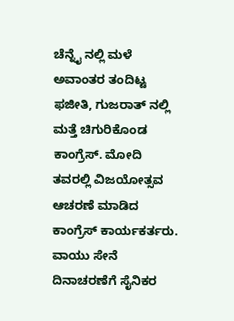ಚೆನ್ನೈ ನಲ್ಲಿ ಮಳೆ ಅವಾಂತರ ತಂದಿಟ್ಟ ಫಜೀತಿ, ಗುಜರಾತ್ ನಲ್ಲಿ ಮತ್ತೆ ಚಿಗುರಿಕೊಂಡ ಕಾಂಗ್ರೆಸ್. ಮೋದಿ ತವರಲ್ಲಿ ವಿಜಯೋತ್ಸವ ಆಚರಣೆ ಮಾಡಿದ ಕಾಂಗ್ರೆಸ್ ಕಾರ್ಯಕರ್ತರು. ವಾಯು ಸೇನೆ ದಿನಾಚರಣೆಗೆ ಸೈನಿಕರ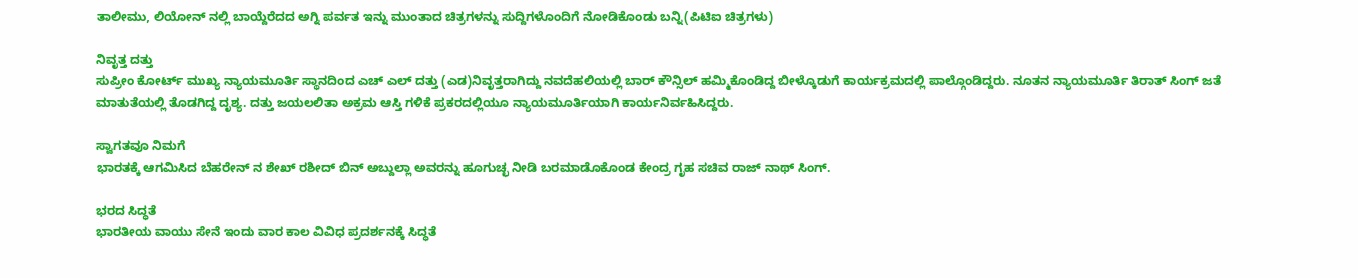ತಾಲೀಮು, ಲಿಯೋನ್ ನಲ್ಲಿ ಬಾಯ್ದೆರೆದದ ಅಗ್ನಿ ಪರ್ವತ ಇನ್ನು ಮುಂತಾದ ಚಿತ್ರಗಳನ್ನು ಸುದ್ದಿಗಳೊಂದಿಗೆ ನೋಡಿಕೊಂಡು ಬನ್ನಿ(ಪಿಟಿಐ ಚಿತ್ರಗಳು)

ನಿವೃತ್ತ ದತ್ತು
ಸುಪ್ರೀಂ ಕೋರ್ಟ್ ಮುಖ್ಯ ನ್ಯಾಯಮೂರ್ತಿ ಸ್ಥಾನದಿಂದ ಎಚ್ ಎಲ್ ದತ್ತು (ಎಡ)ನಿವೃತ್ತರಾಗಿದ್ದು ನವದೆಹಲಿಯಲ್ಲಿ ಬಾರ್ ಕೌನ್ಸಿಲ್ ಹಮ್ಮಿಕೊಂಡಿದ್ದ ಬೀಳ್ಕೊಡುಗೆ ಕಾರ್ಯಕ್ರಮದಲ್ಲಿ ಪಾಲ್ಗೊಂಡಿದ್ದರು. ನೂತನ ನ್ಯಾಯಮೂರ್ತಿ ತಿರಾತ್ ಸಿಂಗ್ ಜತೆ ಮಾತುತೆಯಲ್ಲಿ ತೊಡಗಿದ್ದ ದೃಶ್ಯ. ದತ್ತು ಜಯಲಲಿತಾ ಅಕ್ರಮ ಆಸ್ತಿ ಗಳಿಕೆ ಪ್ರಕರದಲ್ಲಿಯೂ ನ್ಯಾಯಮೂರ್ತಿಯಾಗಿ ಕಾರ್ಯನಿರ್ವಹಿಸಿದ್ದರು.

ಸ್ವಾಗತವೂ ನಿಮಗೆ
ಭಾರತಕ್ಕೆ ಆಗಮಿಸಿದ ಬೆಹರೇನ್ ನ ಶೇಖ್ ರಶೀದ್ ಬಿನ್ ಅಬ್ದುಲ್ಲಾ ಅವರನ್ನು ಹೂಗುಚ್ಛ ನೀಡಿ ಬರಮಾಡೊಕೊಂಡ ಕೇಂದ್ರ ಗೃಹ ಸಚಿವ ರಾಜ್ ನಾಥ್ ಸಿಂಗ್.

ಭರದ ಸಿದ್ಧತೆ
ಭಾರತೀಯ ವಾಯು ಸೇನೆ ಇಂದು ವಾರ ಕಾಲ ವಿವಿಧ ಪ್ರದರ್ಶನಕ್ಕೆ ಸಿದ್ಧತೆ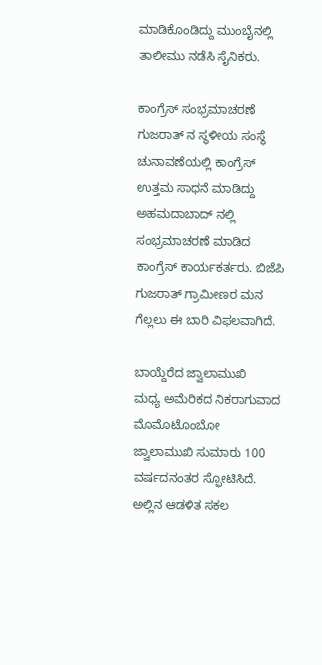ಮಾಡಿಕೊಂಡಿದ್ದು ಮುಂಬೈನಲ್ಲಿ ತಾಲೀಮು ನಡೆಸಿ ಸೈನಿಕರು.

ಕಾಂಗ್ರೆಸ್ ಸಂಭ್ರಮಾಚರಣೆ
ಗುಜರಾತ್ ನ ಸ್ಥಳೀಯ ಸಂಸ್ಥೆ ಚುನಾವಣೆಯಲ್ಲಿ ಕಾಂಗ್ರೆಸ್ ಉತ್ತಮ ಸಾಧನೆ ಮಾಡಿದ್ದು ಅಹಮದಾಬಾದ್ ನಲ್ಲಿ ಸಂಭ್ರಮಾಚರಣೆ ಮಾಡಿದ ಕಾಂಗ್ರೆಸ್ ಕಾರ್ಯಕರ್ತರು. ಬಿಜೆಪಿ ಗುಜರಾತ್ ಗ್ರಾಮೀಣರ ಮನ ಗೆಲ್ಲಲು ಈ ಬಾರಿ ವಿಫಲವಾಗಿದೆ.

ಬಾಯ್ದೆರೆದ ಜ್ವಾಲಾಮುಖಿ
ಮಧ್ಯ ಅಮೆರಿಕದ ನಿಕರಾಗುವಾದ ಮೊಮೊಟೊಂಬೋ ಜ್ವಾಲಾಮುಖಿ ಸುಮಾರು 100 ವರ್ಷದನಂತರ ಸ್ಫೋಟಿಸಿದೆ. ಅಲ್ಲಿನ ಆಡಳಿತ ಸಕಲ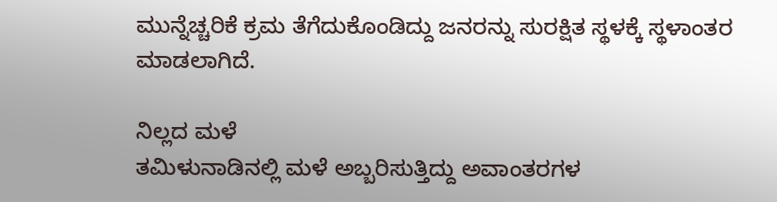ಮುನ್ನೆಚ್ಚರಿಕೆ ಕ್ರಮ ತೆಗೆದುಕೊಂಡಿದ್ದು ಜನರನ್ನು ಸುರಕ್ಷಿತ ಸ್ಥಳಕ್ಕೆ ಸ್ಥಳಾಂತರ ಮಾಡಲಾಗಿದೆ.

ನಿಲ್ಲದ ಮಳೆ
ತಮಿಳುನಾಡಿನಲ್ಲಿ ಮಳೆ ಅಬ್ಬರಿಸುತ್ತಿದ್ದು ಅವಾಂತರಗಳ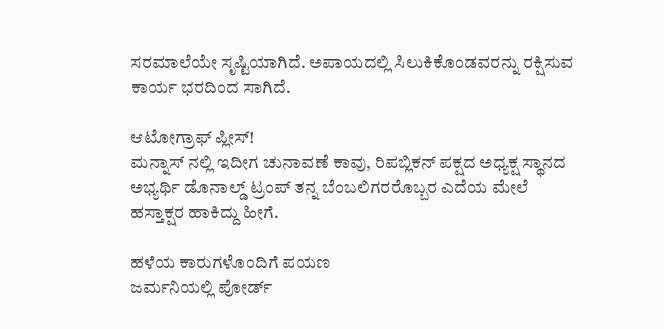ಸರಮಾಲೆಯೇ ಸೃಷ್ಟಿಯಾಗಿದೆ. ಅಪಾಯದಲ್ಲಿ ಸಿಲುಕಿಕೊಂಡವರನ್ನು ರಕ್ಷಿಸುವ ಕಾರ್ಯ ಭರದಿಂದ ಸಾಗಿದೆ.

ಆಟೋಗ್ರಾಫ್ ಪ್ಲೀಸ್!
ಮನ್ನಾಸ್ ನಲ್ಲಿ ಇದೀಗ ಚುನಾವಣೆ ಕಾವು, ರಿಪಬ್ಲಿಕನ್ ಪಕ್ಷದ ಅಧ್ಯಕ್ಷ ಸ್ಥಾನದ ಅಭ್ಯರ್ಥಿ ಡೊನಾಲ್ಡ್ ಟ್ರಂಪ್ ತನ್ನ ಬೆಂಬಲಿಗರರೊಬ್ಬರ ಎದೆಯ ಮೇಲೆ ಹಸ್ತಾಕ್ಷರ ಹಾಕಿದ್ದು ಹೀಗೆ.

ಹಳೆಯ ಕಾರುಗಳೊಂದಿಗೆ ಪಯಣ
ಜರ್ಮನಿಯಲ್ಲಿ ಪೋರ್ಡ್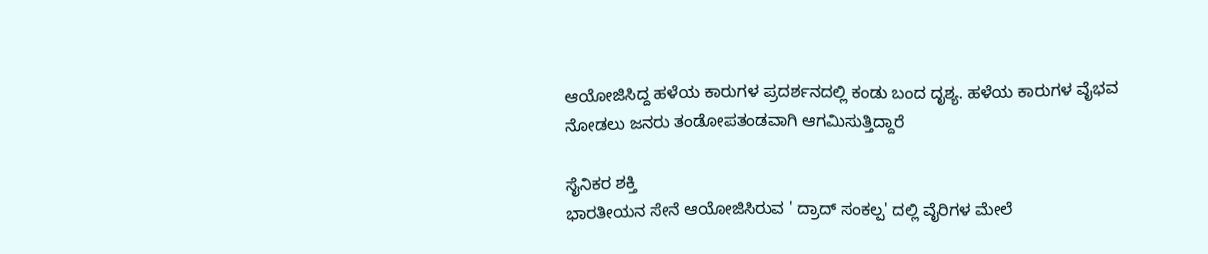ಆಯೋಜಿಸಿದ್ದ ಹಳೆಯ ಕಾರುಗಳ ಪ್ರದರ್ಶನದಲ್ಲಿ ಕಂಡು ಬಂದ ದೃಶ್ಯ. ಹಳೆಯ ಕಾರುಗಳ ವೈಭವ ನೋಡಲು ಜನರು ತಂಡೋಪತಂಡವಾಗಿ ಆಗಮಿಸುತ್ತಿದ್ದಾರೆ

ಸೈನಿಕರ ಶಕ್ತಿ
ಭಾರತೀಯನ ಸೇನೆ ಆಯೋಜಿಸಿರುವ ' ದ್ರಾದ್ ಸಂಕಲ್ಪ' ದಲ್ಲಿ ವೈರಿಗಳ ಮೇಲೆ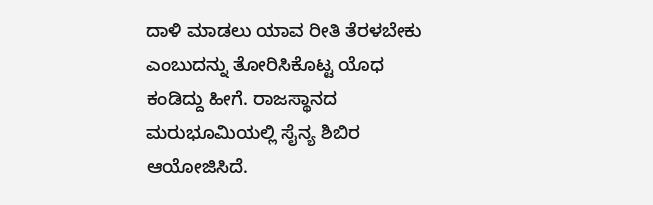ದಾಳಿ ಮಾಡಲು ಯಾವ ರೀತಿ ತೆರಳಬೇಕು ಎಂಬುದನ್ನು ತೋರಿಸಿಕೊಟ್ಟ ಯೊಧ ಕಂಡಿದ್ದು ಹೀಗೆ. ರಾಜಸ್ಥಾನದ ಮರುಭೂಮಿಯಲ್ಲಿ ಸೈನ್ಯ ಶಿಬಿರ ಆಯೋಜಿಸಿದೆ.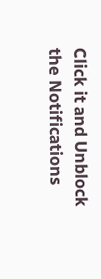Click it and Unblock the Notifications